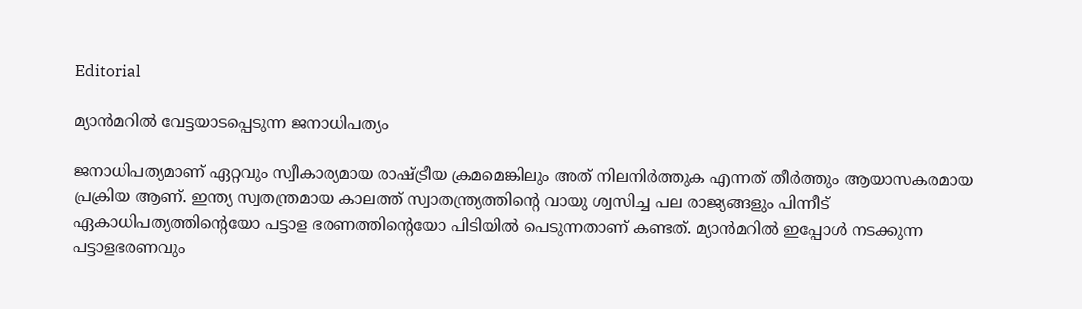Editorial

മ്യാന്‍മറില്‍ വേട്ടയാടപ്പെടുന്ന ജനാധിപത്യം

ജനാധിപത്യമാണ് ഏറ്റവും സ്വീകാര്യമായ രാഷ്ട്രീയ ക്രമമെങ്കിലും അത് നിലനിര്‍ത്തുക എന്നത് തീര്‍ത്തും ആയാസകരമായ പ്രക്രിയ ആണ്. ഇന്ത്യ സ്വതന്ത്രമായ കാലത്ത് സ്വാതന്ത്ര്യത്തിന്റെ വായു ശ്വസിച്ച പല രാജ്യങ്ങളും പിന്നീട് ഏകാധിപത്യത്തിന്റെയോ പട്ടാള ഭരണത്തിന്റെയോ പിടിയില്‍ പെടുന്നതാണ് കണ്ടത്. മ്യാന്‍മറില്‍ ഇപ്പോള്‍ നടക്കുന്ന പട്ടാളഭരണവും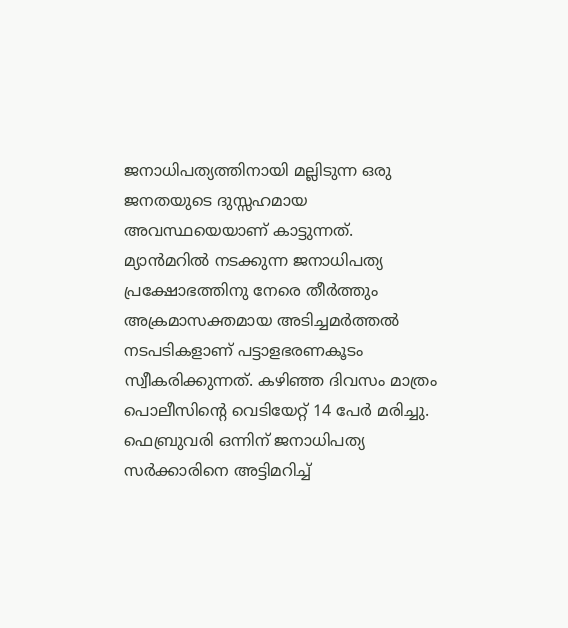ജനാധിപത്യത്തിനായി മല്ലിടുന്ന ഒരു ജനതയുടെ ദുസ്സഹമായ അവസ്ഥയെയാണ് കാട്ടുന്നത്.
മ്യാന്‍മറില്‍ നടക്കുന്ന ജനാധിപത്യ പ്രക്ഷോഭത്തിനു നേരെ തീര്‍ത്തും അക്രമാസക്തമായ അടിച്ചമര്‍ത്തല്‍ നടപടികളാണ് പട്ടാളഭരണകൂടം സ്വീകരിക്കുന്നത്. കഴിഞ്ഞ ദിവസം മാത്രം പൊലീസിന്റെ വെടിയേറ്റ് 14 പേര്‍ മരിച്ചു. ഫെബ്രുവരി ഒന്നിന് ജനാധിപത്യ സര്‍ക്കാരിനെ അട്ടിമറിച്ച്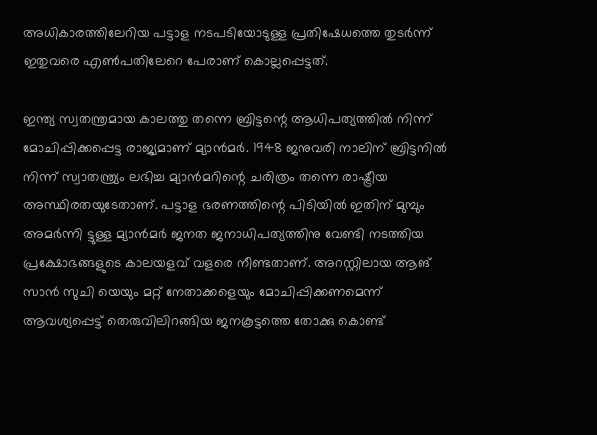അധികാരത്തിലേറിയ പട്ടാള നടപടിയോടുള്ള പ്രതിഷേധത്തെ തുടര്‍ന്ന് ഇതുവരെ എണ്‍പതിലേറെ പേരാണ് കൊല്ലപ്പെട്ടത്.

ഇന്ത്യ സ്വതന്ത്രമായ കാലത്തു തന്നെ ബ്രിട്ടന്റെ ആധിപത്യത്തില്‍ നിന്ന് മോചിപ്പിക്കപ്പെട്ട രാജ്യമാണ് മ്യാന്‍മര്‍. 1948 ജനുവരി നാലിന് ബ്രിട്ടനില്‍ നിന്ന് സ്വാതന്ത്ര്യം ലഭിച്ച മ്യാന്‍മറിന്റെ ചരിത്രം തന്നെ രാഷ്ട്രീയ അസ്ഥിരതയുടേതാണ്. പട്ടാള ഭരണത്തിന്റെ പിടിയില്‍ ഇതിന് മുമ്പും അമര്‍ന്നി ട്ടുള്ള മ്യാന്‍മര്‍ ജനത ജനാധിപത്യത്തിനു വേണ്ടി നടത്തിയ പ്രക്ഷോഭങ്ങളുടെ കാലയളവ് വളരെ നീണ്ടതാണ്. അറസ്റ്റിലായ ആങ് സാന്‍ സുചി യെയും മറ്റ് നേതാക്കളെയും മോചിപ്പിക്കണമെന്ന് ആവശ്യപ്പെട്ട് തെരുവിലിറങ്ങിയ ജനകൂട്ടത്തെ തോക്കു കൊണ്ട്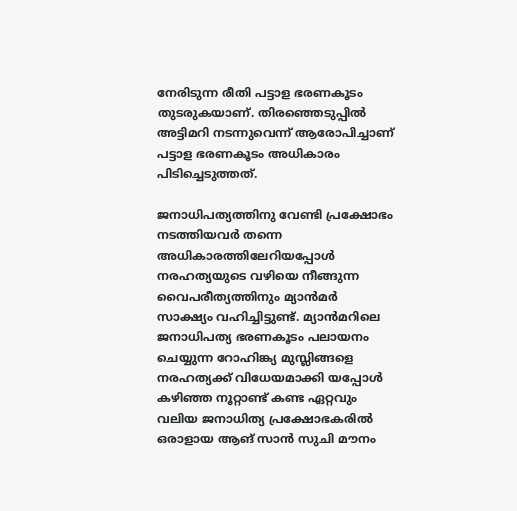നേരിടുന്ന രീതി പട്ടാള ഭരണകൂടം തുടരുകയാണ്. തിരഞ്ഞെടുപ്പില്‍ അട്ടിമറി നടന്നുവെന്ന് ആരോപിച്ചാണ് പട്ടാള ഭരണകൂടം അധികാരം പിടിച്ചെടുത്തത്.

ജനാധിപത്യത്തിനു വേണ്ടി പ്രക്ഷോഭം നടത്തിയവര്‍ തന്നെ അധികാരത്തിലേറിയപ്പോള്‍ നരഹത്യയുടെ വഴിയെ നീങ്ങുന്ന വൈപരീത്യത്തിനും മ്യാന്‍മര്‍ സാക്ഷ്യം വഹിച്ചിട്ടുണ്ട്. മ്യാന്‍മറിലെ ജനാധിപത്യ ഭരണകൂടം പലായനം ചെയ്യുന്ന റോഹിങ്ക്യ മുസ്ലിങ്ങളെ നരഹത്യക്ക് വിധേയമാക്കി യപ്പോള്‍ കഴിഞ്ഞ നൂറ്റാണ്ട് കണ്ട ഏറ്റവും വലിയ ജനാധിത്യ പ്രക്ഷോഭകരില്‍ ഒരാളായ ആങ് സാന്‍ സുചി മൗനം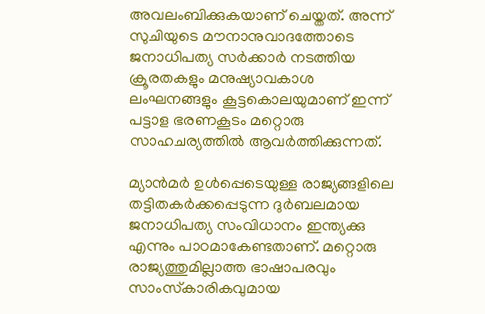അവലംബിക്കുകയാണ് ചെയ്തത്. അന്ന് സുചിയുടെ മൗനാനുവാദത്തോടെ ജനാധിപത്യ സര്‍ക്കാര്‍ നടത്തിയ ക്രൂരതകളും മനുഷ്യാവകാശ ലംഘനങ്ങളും കൂട്ടകൊലയുമാണ് ഇന്ന് പട്ടാള ഭരണകൂടം മറ്റൊരു സാഹചര്യത്തില്‍ ആവര്‍ത്തിക്കുന്നത്.

മ്യാന്‍മര്‍ ഉള്‍പ്പെടെയുള്ള രാജ്യങ്ങളിലെ തട്ടിതകര്‍ക്കപ്പെടുന്ന ദുര്‍ബലമായ ജനാധിപത്യ സംവിധാനം ഇന്ത്യക്കു എന്നും പാഠമാകേണ്ടതാണ്. മറ്റൊരു രാജ്യത്തുമില്ലാത്ത ഭാഷാപരവും സാംസ്‌കാരികവുമായ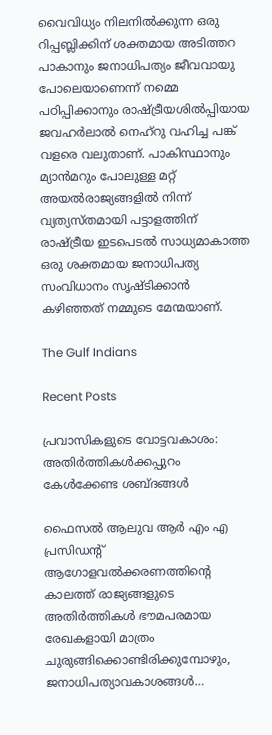വൈവിധ്യം നിലനില്‍ക്കുന്ന ഒരു റിപ്പബ്ലിക്കിന് ശക്തമായ അടിത്തറ പാകാനും ജനാധിപത്യം ജീവവായു പോലെയാണെന്ന് നമ്മെ പഠിപ്പിക്കാനും രാഷ്ട്രീയശില്‍പ്പിയായ ജവഹര്‍ലാല്‍ നെഹ്റു വഹിച്ച പങ്ക് വളരെ വലുതാണ്. പാകിസ്ഥാനും മ്യാന്‍മറും പോലുള്ള മറ്റ് അയല്‍രാജ്യങ്ങളില്‍ നിന്ന് വ്യത്യസ്തമായി പട്ടാളത്തിന് രാഷ്ട്രീയ ഇടപെടല്‍ സാധ്യമാകാത്ത ഒരു ശക്തമായ ജനാധിപത്യ സംവിധാനം സൃഷ്ടിക്കാന്‍ കഴിഞ്ഞത് നമ്മുടെ മേന്മയാണ്.

The Gulf Indians

Recent Posts

പ്രവാസികളുടെ വോട്ടവകാശം: അതിർത്തികൾക്കപ്പുറം കേൾക്കേണ്ട ശബ്ദങ്ങൾ

ഫൈസൽ ആലുവ ആർ എം എ പ്രസിഡന്റ് ആഗോളവൽക്കരണത്തിന്റെ കാലത്ത് രാജ്യങ്ങളുടെ അതിർത്തികൾ ഭൗമപരമായ രേഖകളായി മാത്രം ചുരുങ്ങിക്കൊണ്ടിരിക്കുമ്പോഴും, ജനാധിപത്യാവകാശങ്ങൾ…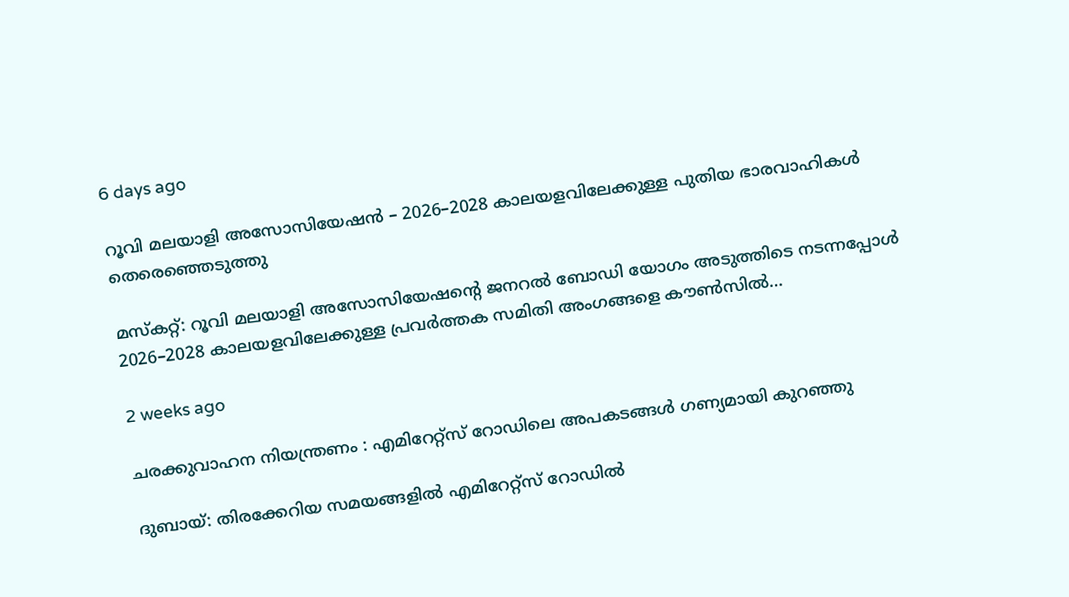6 days ago

റൂവി മലയാളി അസോസിയേഷൻ – 2026–2028 കാലയളവിലേക്കുള്ള പുതിയ ഭാരവാഹികൾ തെരെഞ്ഞെടുത്തു

മസ്കറ്റ്: റൂവി മലയാളി അസോസിയേഷന്റെ ജനറൽ ബോഡി യോഗം അടുത്തിടെ നടന്നപ്പോൾ 2026–2028 കാലയളവിലേക്കുള്ള പ്രവർത്തക സമിതി അംഗങ്ങളെ കൗൺസിൽ…

2 weeks ago

ചരക്കുവാഹന നിയന്ത്രണം : എമിറേറ്റ്സ് റോഡിലെ അപകടങ്ങൾ ഗണ്യമായി കുറഞ്ഞു

ദുബായ്: തിരക്കേറിയ സമയങ്ങളിൽ എമിറേറ്റ്സ് റോഡിൽ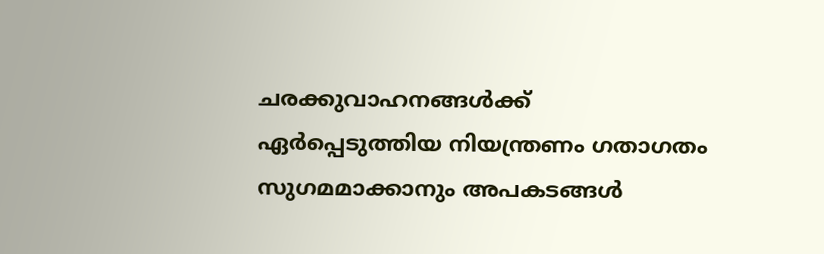ചരക്കുവാഹനങ്ങൾക്ക് ഏർപ്പെടുത്തിയ നിയന്ത്രണം ഗതാഗതം സുഗമമാക്കാനും അപകടങ്ങൾ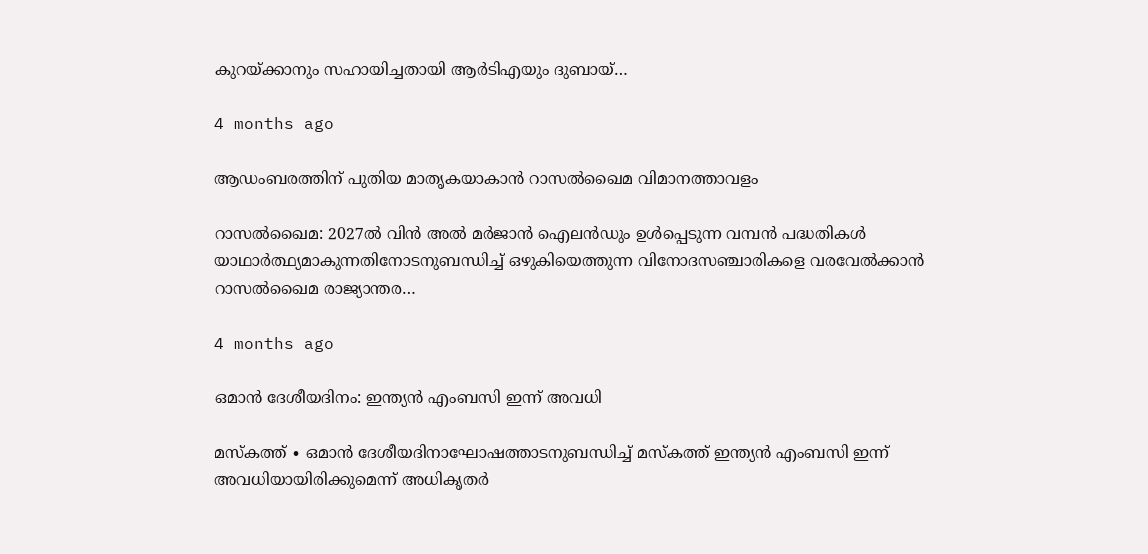കുറയ്ക്കാനും സഹായിച്ചതായി ആർടിഎയും ദുബായ്…

4 months ago

ആഡംബരത്തിന് പുതിയ മാതൃകയാകാൻ റാസൽഖൈമ വിമാനത്താവളം

റാസൽഖൈമ: 2027ൽ വിൻ അൽ മർജാൻ ഐലൻഡും ഉൾപ്പെടുന്ന വമ്പൻ പദ്ധതികൾ യാഥാർത്ഥ്യമാകുന്നതിനോടനുബന്ധിച്ച് ഒഴുകിയെത്തുന്ന വിനോദസഞ്ചാരികളെ വരവേൽക്കാൻ റാസൽഖൈമ രാജ്യാന്തര…

4 months ago

ഒമാൻ ദേശീയദിനം: ഇന്ത്യൻ എംബസി ഇന്ന് അവധി

മസ്‌കത്ത് ∙ ഒമാൻ ദേശീയദിനാഘോഷത്താടനുബന്ധിച്ച് മസ്‌കത്ത് ഇന്ത്യൻ എംബസി ഇന്ന് അവധിയായിരിക്കുമെന്ന് അധികൃതർ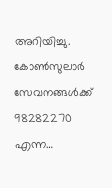അറിയിച്ചു. കോൺസുലാർ സേവനങ്ങൾക്ക് 98282270 എന്ന…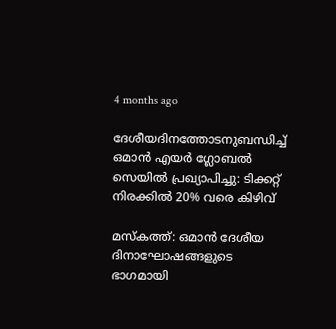4 months ago

ദേശീയദിനത്തോടനുബന്ധിച്ച് ഒമാൻ എയർ ഗ്ലോബൽ സെയിൽ പ്രഖ്യാപിച്ചു: ടിക്കറ്റ് നിരക്കിൽ 20% വരെ കിഴിവ്

മസ്‌കത്ത്: ഒമാൻ ദേശീയ ദിനാഘോഷങ്ങളുടെ ഭാഗമായി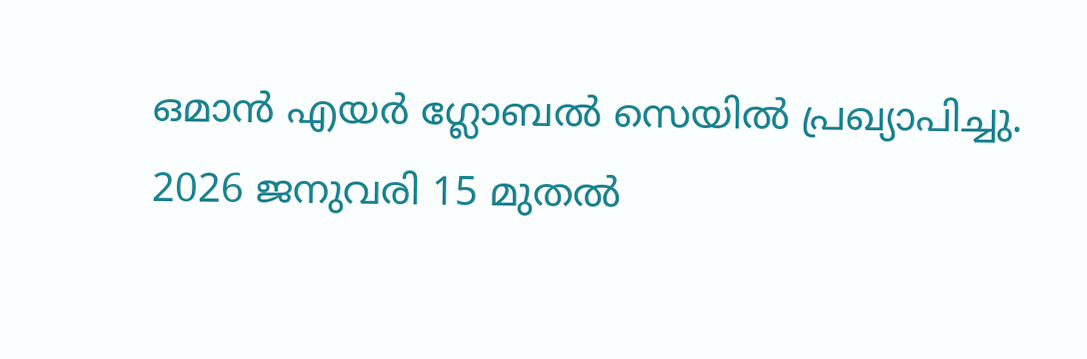ഒമാൻ എയർ ഗ്ലോബൽ സെയിൽ പ്രഖ്യാപിച്ചു. 2026 ജനുവരി 15 മുതൽ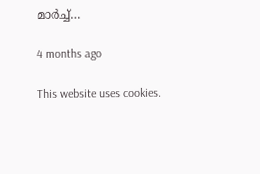മാർച്ച്…

4 months ago

This website uses cookies.